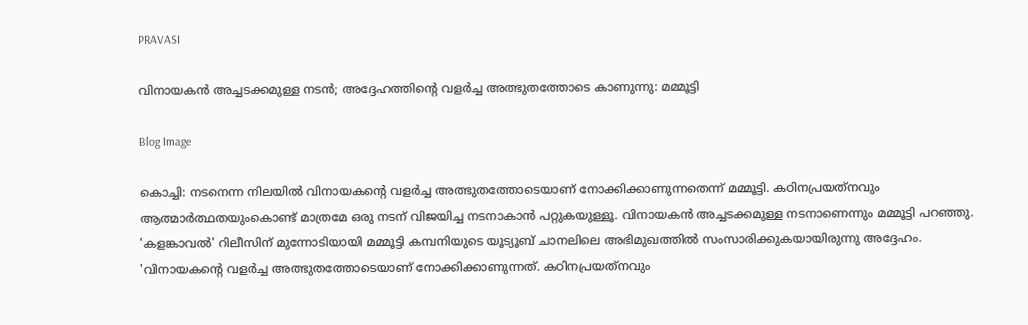PRAVASI

വിനായകന്‍ അച്ചടക്കമുള്ള നടന്‍; അദ്ദേഹത്തിന്റെ വളർച്ച അത്ഭുതത്തോടെ കാണുന്നു: മമ്മൂട്ടി

Blog Image

കൊച്ചി: നടനെന്ന നിലയില്‍ വിനായകന്റെ വളര്‍ച്ച അത്ഭുതത്തോടെയാണ് നോക്കിക്കാണുന്നതെന്ന് മമ്മൂട്ടി. കഠിനപ്രയത്‌നവും ആത്മാര്‍ത്ഥതയുംകൊണ്ട് മാത്രമേ ഒരു നടന് വിജയിച്ച നടനാകാന്‍ പറ്റുകയുള്ളൂ. വിനായകന്‍ അച്ചടക്കമുള്ള നടനാണെന്നും മമ്മൂട്ടി പറഞ്ഞു. 'കളങ്കാവല്‍' റിലീസിന് മുന്നോടിയായി മമ്മൂട്ടി കമ്പനിയുടെ യൂട്യൂബ് ചാനലിലെ അഭിമുഖത്തില്‍ സംസാരിക്കുകയായിരുന്നു അദ്ദേഹം.
'വിനായകന്റെ വളര്‍ച്ച അത്ഭുതത്തോടെയാണ് നോക്കിക്കാണുന്നത്. കഠിനപ്രയത്‌നവും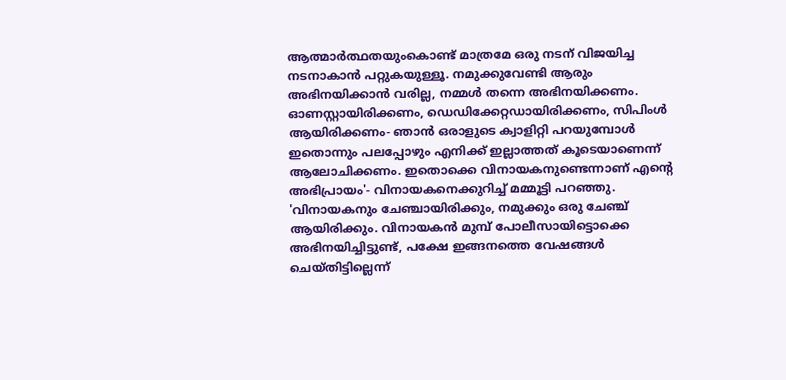ആത്മാര്‍ത്ഥതയുംകൊണ്ട് മാത്രമേ ഒരു നടന് വിജയിച്ച നടനാകാന്‍ പറ്റുകയുള്ളൂ. നമുക്കുവേണ്ടി ആരും അഭിനയിക്കാന്‍ വരില്ല, നമ്മള്‍ തന്നെ അഭിനയിക്കണം. ഓണസ്റ്റായിരിക്കണം, ഡെഡിക്കേറ്റഡായിരിക്കണം, സിപിംള്‍ ആയിരിക്കണം- ഞാന്‍ ഒരാളുടെ ക്വാളിറ്റി പറയുമ്പോള്‍ ഇതൊന്നും പലപ്പോഴും എനിക്ക് ഇല്ലാത്തത് കൂടെയാണെന്ന് ആലോചിക്കണം. ഇതൊക്കെ വിനായകനുണ്ടെന്നാണ് എന്റെ അഭിപ്രായം'- വിനായകനെക്കുറിച്ച് മമ്മൂട്ടി പറഞ്ഞു.
'വിനായകനും ചേഞ്ചായിരിക്കും, നമുക്കും ഒരു ചേഞ്ച് ആയിരിക്കും. വിനായകന്‍ മുമ്പ് പോലീസായിട്ടൊക്കെ അഭിനയിച്ചിട്ടുണ്ട്, പക്ഷേ ഇങ്ങനത്തെ വേഷങ്ങള്‍ ചെയ്തിട്ടില്ലെന്ന്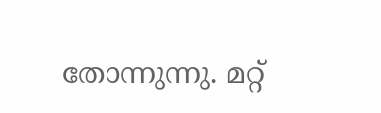തോന്നുന്നു. മറ്റ്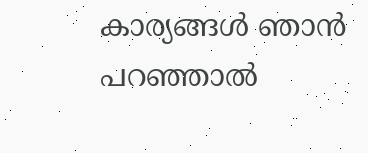കാര്യങ്ങള്‍ ഞാന്‍ പറഞ്ഞാല്‍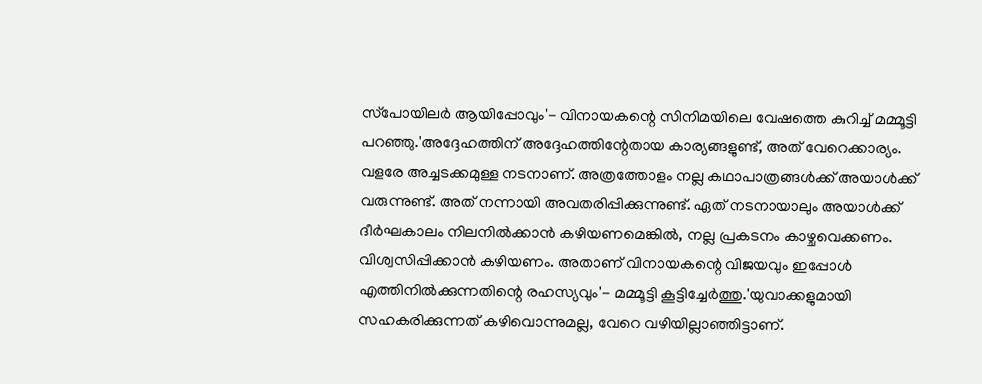സ്‌പോയിലര്‍ ആയിപ്പോവും'- വിനായകന്റെ സിനിമയിലെ വേഷത്തെ കുറിച്ച് മമ്മൂട്ടി പറഞ്ഞു.'അദ്ദേഹത്തിന് അദ്ദേഹത്തിന്റേതായ കാര്യങ്ങളുണ്ട്, അത് വേറെക്കാര്യം. വളരേ അച്ചടക്കമുള്ള നടനാണ്. അത്രത്തോളം നല്ല കഥാപാത്രങ്ങള്‍ക്ക് അയാള്‍ക്ക് വരുന്നുണ്ട്. അത് നന്നായി അവതരിപ്പിക്കുന്നുണ്ട്. ഏത് നടനായാലും അയാള്‍ക്ക് ദീര്‍ഘകാലം നിലനില്‍ക്കാന്‍ കഴിയണമെങ്കില്‍, നല്ല പ്രകടനം കാഴ്ചവെക്കണം. വിശ്വസിപ്പിക്കാന്‍ കഴിയണം. അതാണ് വിനായകന്റെ വിജയവും ഇപ്പോള്‍ എത്തിനില്‍ക്കുന്നതിന്റെ രഹസ്യവും'- മമ്മൂട്ടി കൂട്ടിച്ചേർത്തു.'യുവാക്കളുമായി സഹകരിക്കുന്നത് കഴിവൊന്നുമല്ല, വേറെ വഴിയില്ലാഞ്ഞിട്ടാണ്.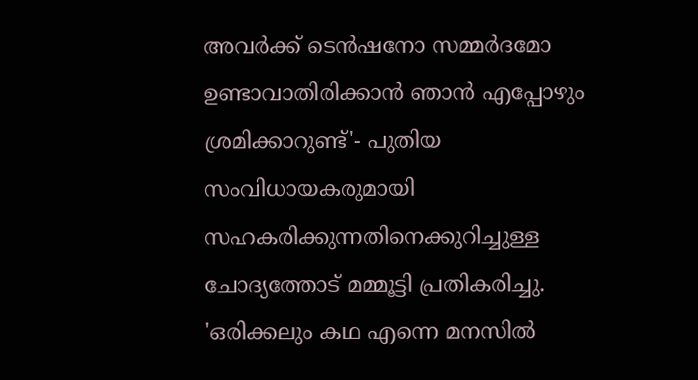അവര്‍ക്ക് ടെന്‍ഷനോ സമ്മര്‍ദമോ ഉണ്ടാവാതിരിക്കാന്‍ ഞാന്‍ എപ്പോഴും ശ്രമിക്കാറുണ്ട്'- പുതിയ സംവിധായകരുമായി സഹകരിക്കുന്നതിനെക്കുറിച്ചുള്ള ചോദ്യത്തോട് മമ്മൂട്ടി പ്രതികരിച്ചു.
'ഒരിക്കലും കഥ എന്നെ മനസില്‍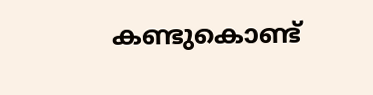കണ്ടുകൊണ്ട്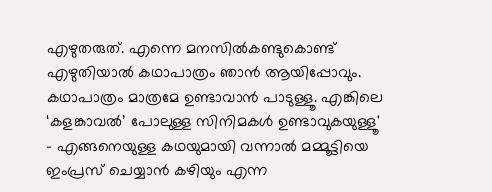എഴുതരുത്. എന്നെ മനസില്‍കണ്ടുകൊണ്ട് എഴുതിയാല്‍ കഥാപാത്രം ഞാന്‍ ആയിപ്പോവും. കഥാപാത്രം മാത്രമേ ഉണ്ടാവാന്‍ പാടുള്ളൂ. എങ്കിലെ ‘കളങ്കാവല്‍’ പോലുള്ള സിനിമകള്‍ ഉണ്ടാവുകയുള്ളൂ' - എങ്ങനെയുള്ള കഥയുമായി വന്നാല്‍ മമ്മൂട്ടിയെ ഇംപ്രസ് ചെയ്യാന്‍ കഴിയും എന്ന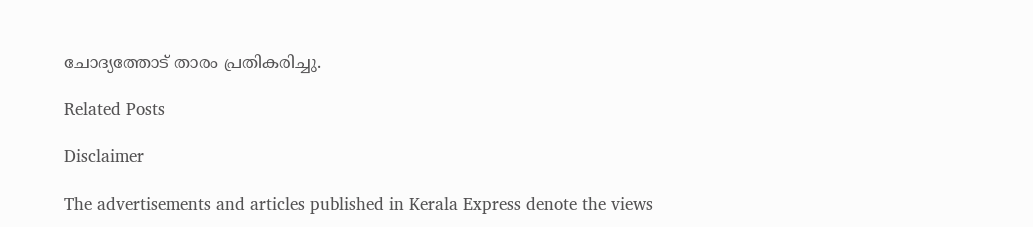ചോദ്യത്തോട് താരം പ്രതികരിച്ചു.

Related Posts

Disclaimer

The advertisements and articles published in Kerala Express denote the views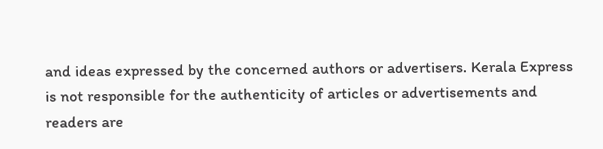and ideas expressed by the concerned authors or advertisers. Kerala Express is not responsible for the authenticity of articles or advertisements and readers are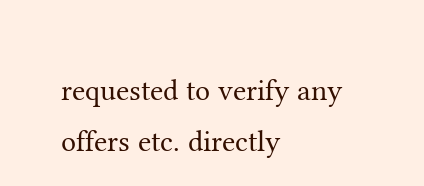requested to verify any offers etc. directly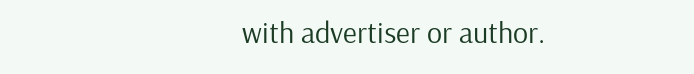with advertiser or author.